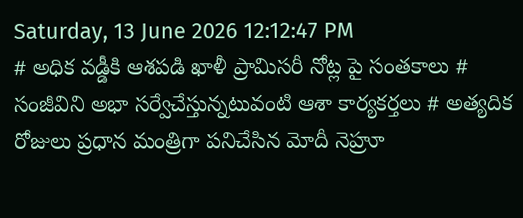Saturday, 13 June 2026 12:12:47 PM
# అధిక వడ్డీకి ఆశపడి ఖాళీ ప్రామిసరీ నోట్ల పై సంతకాలు # సంజీవిని అభా సర్వేచేస్తున్నటువంటి ఆశా కార్యకర్తలు # అత్యదిక రోజులు ప్రధాన మంత్రిగా పనిచేసిన మోదీ నెహ్రూ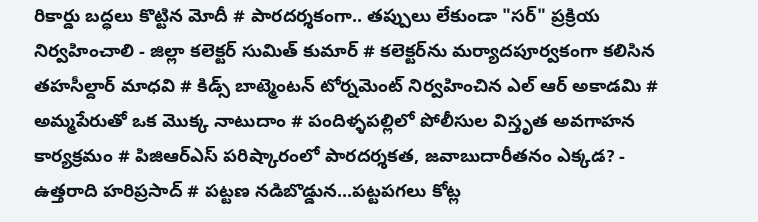రికార్డు బద్ధలు కొట్టిన మోదీ # పారదర్శకంగా.. తప్పులు లేకుండా "సర్" ప్రక్రియ నిర్వహించాలి - జిల్లా కలెక్టర్ సుమిత్ కుమార్ # కలెక్టర్‌ను మర్యాదపూర్వకంగా కలిసిన తహసీల్దార్ మాధవి # కిడ్స్ బాట్మెంటన్ టోర్నమెంట్ నిర్వహించిన ఎల్ ఆర్ అకాడమి # అమ్మపేరుతో ఒక మొక్క నాటుదాం # పందిళ్ళపల్లిలో పోలీసుల విస్తృత అవగాహన కార్యక్రమం # పిజిఆర్ఎస్ పరిష్కారంలో పారదర్శకత, జవాబుదారీతనం ఎక్కడ? - ఉత్తరాది హరిప్రసాద్ # పట్టణ నడిబొడ్డున...పట్టపగలు కోట్ల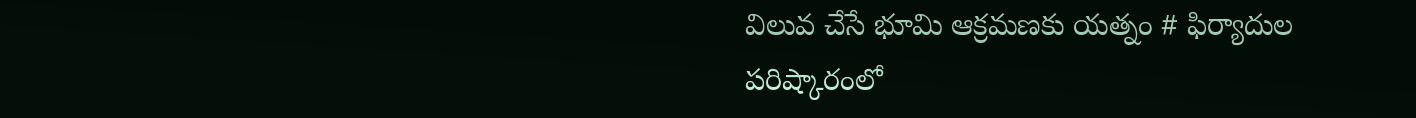విలువ చేసే భూమి ఆక్రమణకు యత్నం # ఫిర్యాదుల పరిష్కారంలో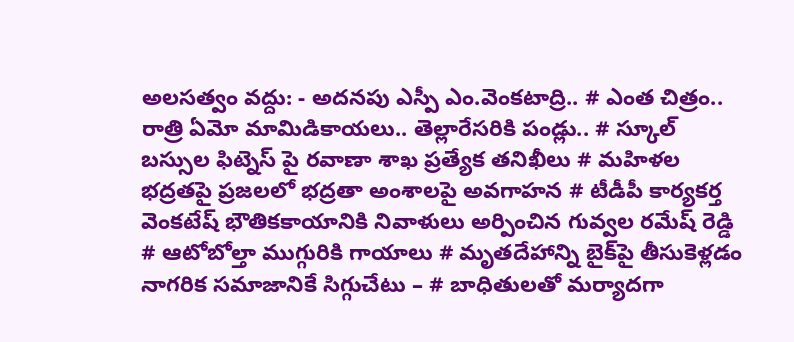అలసత్వం వద్దు: - అదనపు ఎస్పీ ఎం.వెంకటాద్రి.. # ఎంత చిత్రం.. రాత్రి ఏమో మామిడికాయలు.. తెల్లారేసరికి పండ్లు.. # స్కూల్ బస్సుల ఫిట్నెస్ పై రవాణా శాఖ ప్రత్యేక తనిఖీలు # మహిళల భద్రతపై ప్రజలలో భద్రతా అంశాలపై అవగాహన # టీడీపీ కార్యకర్త వెంకటేష్ భౌతికకాయానికి నివాళులు అర్పించిన గువ్వల రమేష్ రెడ్డి # ఆటోబోల్తా ముగ్గురికి గాయాలు # మృతదేహాన్ని బైక్‌పై తీసుకెళ్లడం నాగరిక సమాజానికే సిగ్గుచేటు – # బాధితులతో మర్యాదగా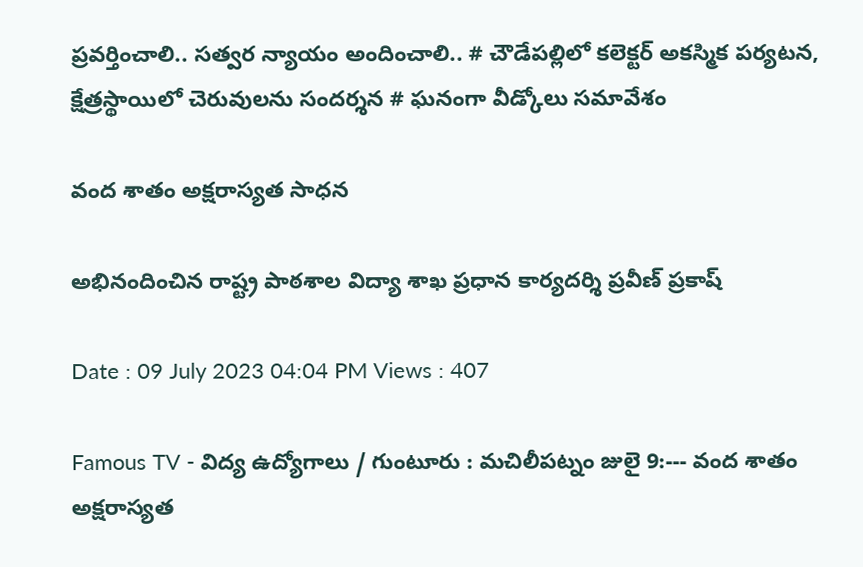ప్రవర్తించాలి.. సత్వర న్యాయం అందించాలి.. # చౌడేపల్లిలో కలెక్టర్ అకస్మిక పర్యటన, క్షేత్రస్థాయిలో చెరువులను సందర్శన # ఘనంగా వీడ్కోలు సమావేశం

వంద శాతం అక్షరాస్యత సాధన

అభినందించిన రాష్ట్ర పాఠశాల విద్యా శాఖ ప్రధాన కార్యదర్శి ప్రవీణ్ ప్రకాష్

Date : 09 July 2023 04:04 PM Views : 407

Famous TV - విద్య ఉద్యోగాలు / గుంటూరు : మచిలీపట్నం జులై 9:--- వంద శాతం అక్షరాస్యత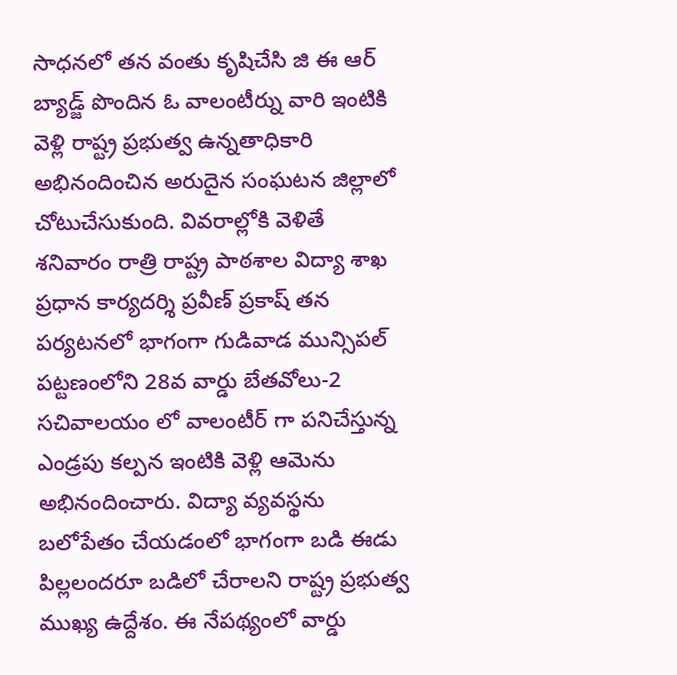సాధనలో తన వంతు కృషిచేసి జి ఈ ఆర్ బ్యాడ్జ్ పొందిన ఓ వాలంటీర్ను వారి ఇంటికి వెళ్లి రాష్ట్ర ప్రభుత్వ ఉన్నతాధికారి అభినందించిన అరుదైన సంఘటన జిల్లాలో చోటుచేసుకుంది. వివరాల్లోకి వెళితే శనివారం రాత్రి రాష్ట్ర పాఠశాల విద్యా శాఖ ప్రధాన కార్యదర్శి ప్రవీణ్ ప్రకాష్ తన పర్యటనలో భాగంగా గుడివాడ మున్సిపల్ పట్టణంలోని 28వ వార్డు బేతవోలు-2 సచివాలయం లో వాలంటీర్ గా పనిచేస్తున్న ఎండ్రపు కల్పన ఇంటికి వెళ్లి ఆమెను అభినందించారు. విద్యా వ్యవస్థను బలోపేతం చేయడంలో భాగంగా బడి ఈడు పిల్లలందరూ బడిలో చేరాలని రాష్ట్ర ప్రభుత్వ ముఖ్య ఉద్దేశం. ఈ నేపథ్యంలో వార్డు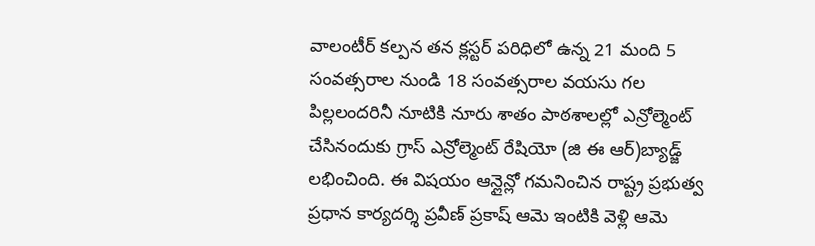వాలంటీర్ కల్పన తన క్లస్టర్ పరిధిలో ఉన్న 21 మంది 5 సంవత్సరాల నుండి 18 సంవత్సరాల వయసు గల పిల్లలందరినీ నూటికి నూరు శాతం పాఠశాలల్లో ఎన్రోల్మెంట్ చేసినందుకు గ్రాస్ ఎన్రోల్మెంట్ రేషియో (జి ఈ ఆర్)బ్యాడ్జ్ లభించింది. ఈ విషయం ఆన్లైన్లో గమనించిన రాష్ట్ర ప్రభుత్వ ప్రధాన కార్యదర్శి ప్రవీణ్ ప్రకాష్ ఆమె ఇంటికి వెళ్లి ఆమె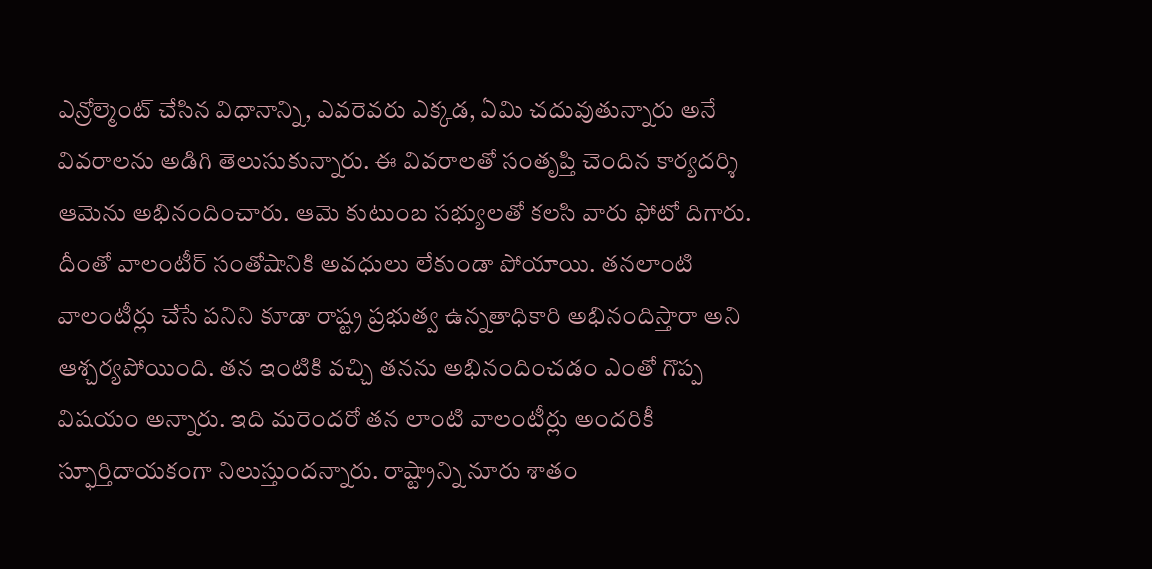ఎన్రోల్మెంట్ చేసిన విధానాన్ని, ఎవరెవరు ఎక్కడ, ఏమి చదువుతున్నారు అనే వివరాలను అడిగి తెలుసుకున్నారు. ఈ వివరాలతో సంతృప్తి చెందిన కార్యదర్శి ఆమెను అభినందించారు. ఆమె కుటుంబ సభ్యులతో కలసి వారు ఫోటో దిగారు. దీంతో వాలంటీర్ సంతోషానికి అవధులు లేకుండా పోయాయి. తనలాంటి వాలంటీర్లు చేసే పనిని కూడా రాష్ట్ర ప్రభుత్వ ఉన్నతాధికారి అభినందిస్తారా అని ఆశ్చర్యపోయింది. తన ఇంటికి వచ్చి తనను అభినందించడం ఎంతో గొప్ప విషయం అన్నారు. ఇది మరెందరో తన లాంటి వాలంటీర్లు అందరికీ స్ఫూర్తిదాయకంగా నిలుస్తుందన్నారు. రాష్ట్రాన్ని నూరు శాతం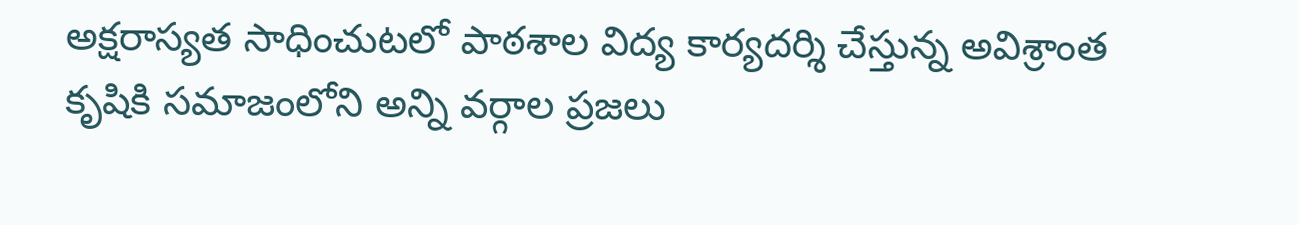అక్షరాస్యత సాధించుటలో పాఠశాల విద్య కార్యదర్శి చేస్తున్న అవిశ్రాంత కృషికి సమాజంలోని అన్ని వర్గాల ప్రజలు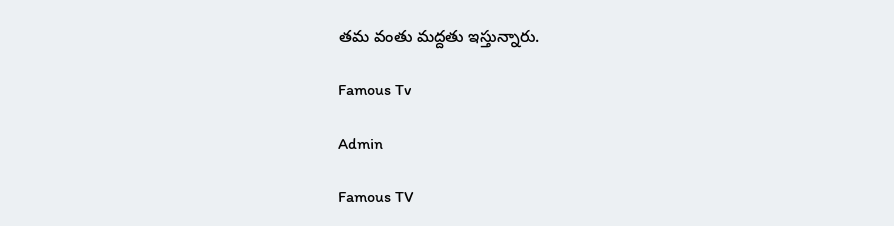తమ వంతు మద్దతు ఇస్తున్నారు.

Famous Tv

Admin

Famous TV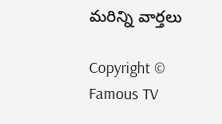మరిన్ని వార్తలు

Copyright © Famous TV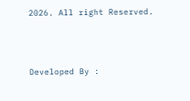2026. All right Reserved.



Developed By :